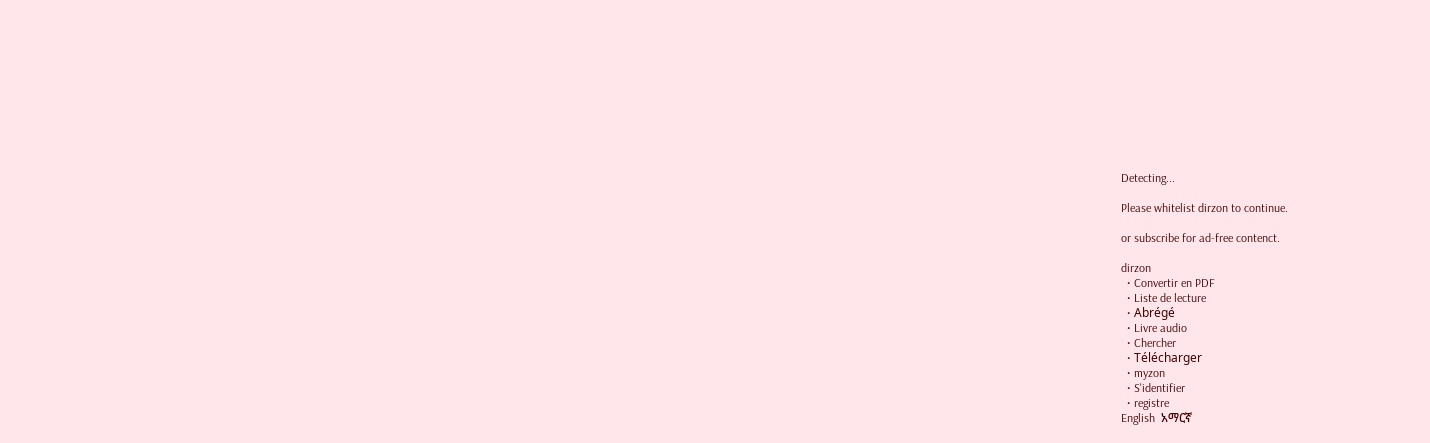Detecting...

Please whitelist dirzon to continue.

or subscribe for ad-free contenct.

dirzon
  • Convertir en PDF
  • Liste de lecture
  • Abrégé
  • Livre audio
  • Chercher
  • Télécharger
  • myzon
  • S'identifier
  • registre
English  አማርኛ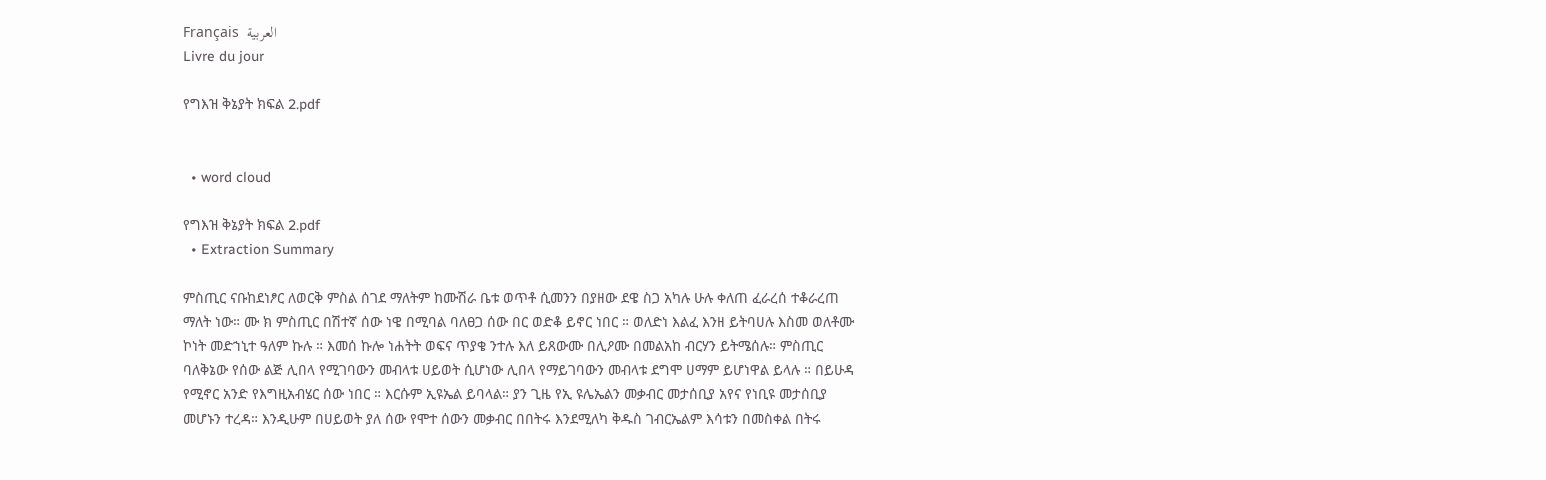Français  العربية
Livre du jour

የግእዝ ቅኔያት ክፍል 2.pdf


  • word cloud

የግእዝ ቅኔያት ክፍል 2.pdf
  • Extraction Summary

ምስጢር ናቡከደነፆር ለወርቅ ምስል ሰገደ ማለትም ከሙሽራ ቤቱ ወጥቶ ሲመንን በያዘው ደዌ ስጋ አካሉ ሁሉ ቀለጠ ፈራረሰ ተቆራረጠ ማለት ነው። ሙ ክ ምስጢር በሽተኛ ሰው ነዌ በሚባል ባለፀጋ ሰው በር ወድቆ ይኖር ነበር ። ወለድነ እልፈ እንዘ ይትባሀሉ እስመ ወለቶሙ ኮነት መድኀኒተ ዓለም ኩሉ ። እመሰ ኩሎ ነሐትት ወፍና ጥያቄ ንተሉ እለ ይጸውሙ በሊዖሙ በመልአከ ብርሃን ይትሜሰሉ። ምስጢር ባለቅኔው የሰው ልጅ ሊበላ የሚገባውን መብላቱ ሀይወት ሲሆነው ሊበላ የማይገባውን መብላቱ ደግሞ ሀማም ይሆነዋል ይላሉ ። በይሁዳ የሚኖር አንድ የእግዚአብሄር ሰው ነበር ። እርሱም ኢዩኤል ይባላል። ያን ጊዜ የኢ ዩሌኤልን መቃብር መታሰቢያ አየና የነቢዩ መታሰቢያ መሆኑን ተረዳ። እንዲሁም በሀይወት ያለ ሰው የሞተ ሰውን መቃብር በበትሩ እንደሚለካ ቅዱስ ገብርኤልም እሳቱን በመስቀል በትሩ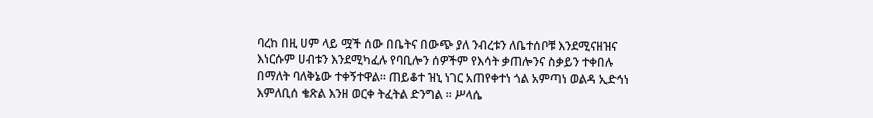ባረከ በዚ ሀም ላይ ሟች ሰው በቤትና በውጭ ያለ ንብረቱን ለቤተሰቦቹ እንደሚናዘዝና እነርሱም ሀብቱን እንደሚካፈሉ የባቢሎን ሰዎችም የእሳት ቃጠሎንና ስቃይን ተቀበሉ በማለት ባለቅኔው ተቀኝተዋል። ጠይቆተ ዝኒ ነገር አጠየቀተነ ጎል አምጣነ ወልዳ ኢድኅነ እምለቢሰ ቄጽል እንዘ ወርቀ ትፈትል ድንግል ። ሥላሴ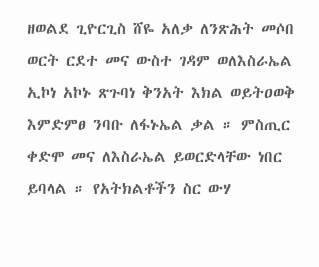ዘወልደ ጊዮርጊስ ሸዬ አለቃ ለንጽሕት መሶበ ወርት ርደተ መና ውስተ ገዳም ወለእስራኤል ኢኮነ አኮኑ ጽጉባነ ቅንአት እክል ወይትዐወቅ እምድምፀ ንባቡ ለፋኑኤል ቃል ። ምስጢር ቀድሞ መና ለእስራኤል ይወርድላቸው ነበር ይባላል ። የአትክልቶችን ስር ውሃ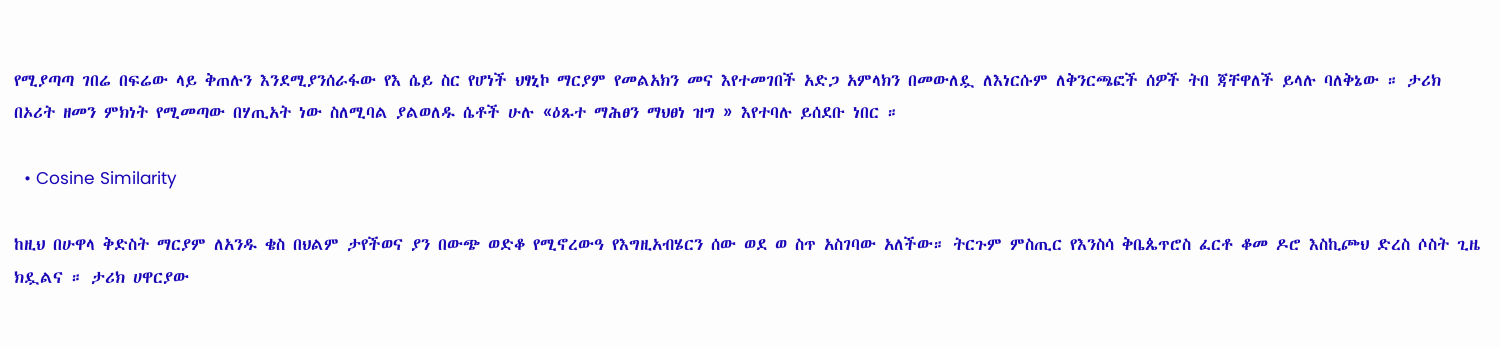የሚያጣጣ ገበሬ በፍሬው ላይ ቅጠሉን እንደሚያንሰራፋው የእ ሴይ ስር የሆነች ህፃኒኮ ማርያም የመልአክን መና እየተመገበች አድጋ አምላክን በመውለዷ ለእነርሱም ለቅንርጫፎች ሰዎች ትበ ጃቸዋለች ይላሉ ባለቅኔው ። ታሪክ በኦሪት ዘመን ምክነት የሚመጣው በሃጢአት ነው ስለሚባል ያልወለዱ ሴቶች ሁሉ «ዕጹተ ማሕፀን ማህፀነ ዝግ » እየተባሉ ይሰደቡ ነበር ።

  • Cosine Similarity

ከዚህ በሁዋላ ቅድስት ማርያም ለአንዱ ቄስ በህልም ታየችወና ያን በውጭ ወድቆ የሚኖረውዓ የእግዚአብሄርን ሰው ወደ ወ ስጥ አስገባው አለችው። ትርጉም ምስጢር የእንስሳ ቅቤጴጥሮስ ፈርቶ ቆመ ዶሮ እስኪጮህ ድረስ ሶስት ጊዜ ክዷልና ። ታሪክ ሀዋርያው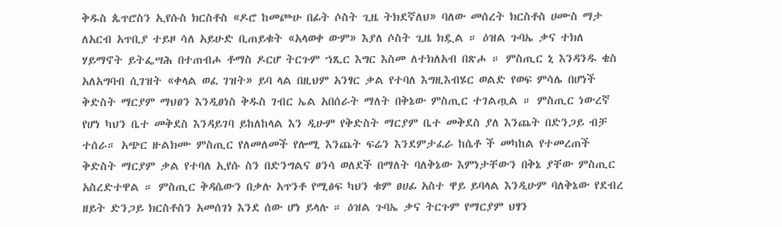ቅዱስ ጴጥሮስን ኢየሱስ ክርስቶስ «ዶሮ ከመጮሁ በፊት ሶስት ጊዜ ትክደኛለህ» ባለው መሰረት ክርስቶስ ሀሙስ ማታ ለአርብ አጥቢያ ተይዞ ሳለ አይሁድ ቢጠይቁት «አላወቀ ውም» እያለ ሶስት ጊዜ ክዷል ። ዕዝል ጉባኤ ቃና ተክለ ሃይማኖት ይትፌሣሕ በተጠብሖ ቶማስ ዶርሆ ትርጉም ኀጺር እግር እስመ ለተክለአብ በጽሖ ። ምስጢር ኒ እንዳንዱ ቄስ አለአግባብ ሲገዝት «ቀላል ወፈ ገዝት» ይባ ላል በዚህም አንፃር ቃል የተባለ እግዚእብሄር ወልድ የወፍ ምሳሌ በሆነች ቅድስት ማርያም ማህፀን እንዲፀነስ ቅዱስ ገብር ኤል አበሰራት ማለት በቅኔው ምስጢር ተገልጧል ። ምስጢር ነውረኛ የሆነ ካህን ቤተ መቅደስ እንዳይገባ ይከለከላል እን ዲሁም የቅድስት ማርያም ቤተ መቅደስ ያለ እንጨት በድንጋይ ብቻ ተሰራ። አጭር ዙልክሙ ምስጢር የለመለመች የሎሚ እንጨት ፍሬን እንደምታፈራ ከሴቶ ች መካከል የተመረጠች ቅድስት ማርያም ቃል የተባለ ኢየሱ ስን በድንግልና ፀንሳ ወለደች በማለት ባለቅኔው እምነታቸውን በቅኔ ያቸው ምስጢር አስረድተዋል ። ምስጢር ቅዳሴውን በቃሉ አጥንቶ የሚፅፍ ካህን ቁም ፀሀፊ አስተ ዋይ ይባላል እንዲሁም ባለቅኔው የደብረ ዘይት ድንጋይ ክርስቶስን አመሰገነ እንደ ሰው ሆነ ይላሉ ። ዕዝል ጉባኤ ቃና ትርጉም የማርያም ህፃን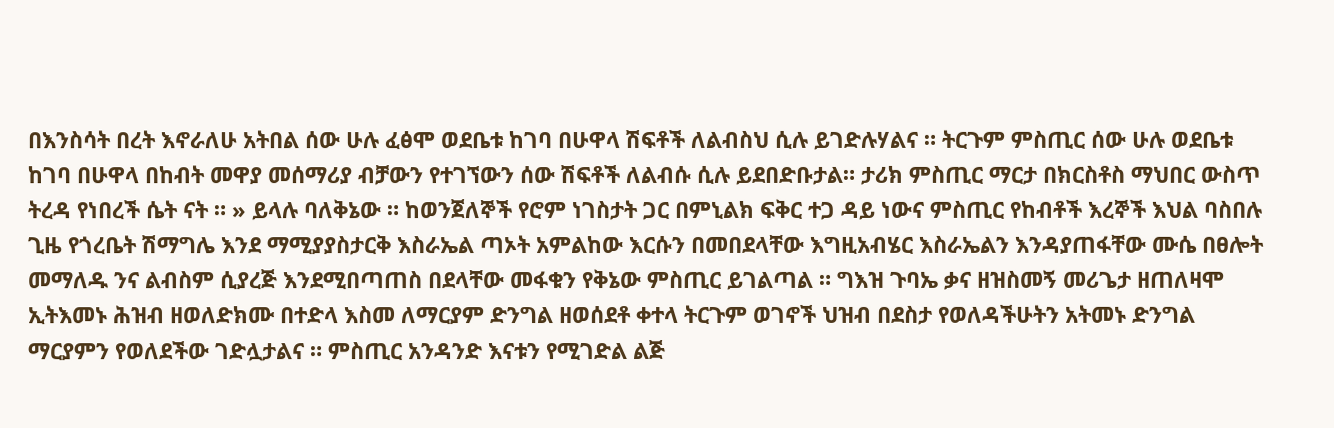በእንስሳት በረት እኖራለሁ አትበል ሰው ሁሉ ፈፅሞ ወደቤቱ ከገባ በሁዋላ ሽፍቶች ለልብስህ ሲሉ ይገድሉሃልና ። ትርጉም ምስጢር ሰው ሁሉ ወደቤቱ ከገባ በሁዋላ በከብት መዋያ መሰማሪያ ብቻውን የተገኘውን ሰው ሽፍቶች ለልብሱ ሲሉ ይደበድቡታል። ታሪክ ምስጢር ማርታ በክርስቶስ ማህበር ውስጥ ትረዳ የነበረች ሴት ናት ። » ይላሉ ባለቅኔው ። ከወንጀለኞች የሮም ነገስታት ጋር በምኒልክ ፍቅር ተጋ ዳይ ነውና ምስጢር የከብቶች እረኞች እህል ባስበሉ ጊዜ የጎረቤት ሽማግሌ እንደ ማሚያያስታርቅ እስራኤል ጣኦት አምልከው እርሱን በመበደላቸው እግዚአብሄር እስራኤልን እንዳያጠፋቸው ሙሴ በፀሎት መማለዱ ንና ልብስም ሲያረጅ እንደሚበጣጠስ በደላቸው መፋቁን የቅኔው ምስጢር ይገልጣል ። ግእዝ ጉባኤ ቃና ዘዝስመኝ መሪጌታ ዘጠለዛሞ ኢትእመኑ ሕዝብ ዘወለድክሙ በተድላ እስመ ለማርያም ድንግል ዘወሰደቶ ቀተላ ትርጉም ወገኖች ህዝብ በደስታ የወለዳችሁትን አትመኑ ድንግል ማርያምን የወለደችው ገድሏታልና ። ምስጢር አንዳንድ እናቱን የሚገድል ልጅ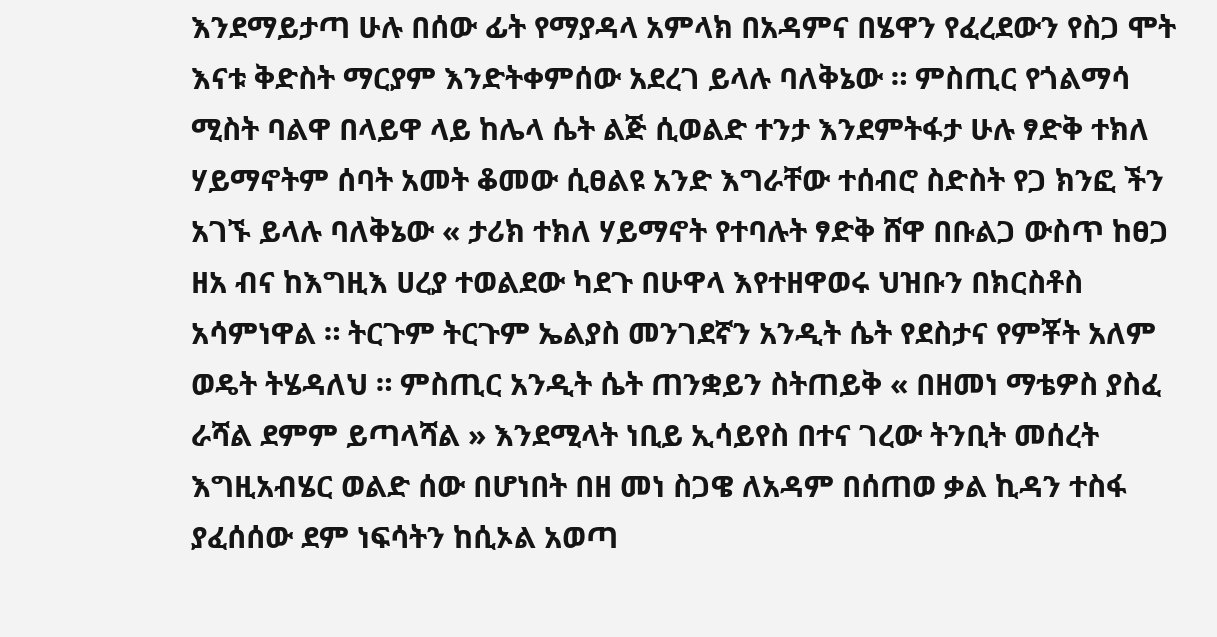እንደማይታጣ ሁሉ በሰው ፊት የማያዳላ አምላክ በአዳምና በሄዋን የፈረደውን የስጋ ሞት እናቱ ቅድስት ማርያም እንድትቀምሰው አደረገ ይላሉ ባለቅኔው ። ምስጢር የጎልማሳ ሚስት ባልዋ በላይዋ ላይ ከሌላ ሴት ልጅ ሲወልድ ተንታ እንደምትፋታ ሁሉ ፃድቅ ተክለ ሃይማኖትም ሰባት አመት ቆመው ሲፀልዩ አንድ እግራቸው ተሰብሮ ስድስት የጋ ክንፎ ችን አገኙ ይላሉ ባለቅኔው « ታሪክ ተክለ ሃይማኖት የተባሉት ፃድቅ ሸዋ በቡልጋ ውስጥ ከፀጋ ዘአ ብና ከእግዚእ ሀረያ ተወልደው ካደጉ በሁዋላ እየተዘዋወሩ ህዝቡን በክርስቶስ አሳምነዋል ። ትርጉም ትርጉም ኤልያስ መንገደኛን አንዲት ሴት የደስታና የምቾት አለም ወዴት ትሄዳለህ ። ምስጢር አንዲት ሴት ጠንቋይን ስትጠይቅ « በዘመነ ማቴዎስ ያስፈ ራሻል ደምም ይጣላሻል » እንደሚላት ነቢይ ኢሳይየስ በተና ገረው ትንቢት መሰረት እግዚአብሄር ወልድ ሰው በሆነበት በዘ መነ ስጋዌ ለአዳም በሰጠወ ቃል ኪዳን ተስፋ ያፈሰሰው ደም ነፍሳትን ከሲኦል አወጣ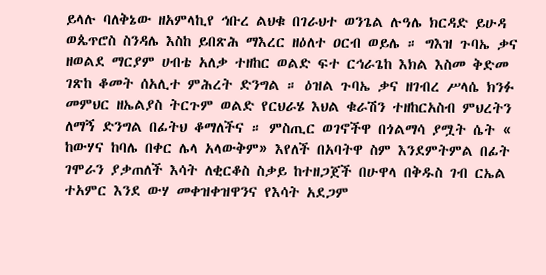ይላሉ ባለቅኔው ዘአምላኪየ ኅቡረ ልህቁ በገራህተ ወንጌል ሉዓሌ ክርዳድ ይሁዳ ወጴጥሮስ ስንዳሌ እስከ ይበጽሕ ማእረር ዘዕለተ ዐርብ ወይሌ ። ግእዝ ጉባኤ ቃና ዘወልደ ማርያም ሀብቴ አለቃ ተዘከር ወልድ ፍተ ርኅራጌከ እክል እስመ ቅድመ ገጽከ ቆመት ሰአሊተ ምሕረት ድንግል ። ዕዝል ጉባኤ ቃና ዘገብረ ሥላሴ ክንፉ መምህር ዘኤልያስ ትርጉም ወልድ የርህራሄ እህል ቁራሽን ተዘከርአስብ ምህረትን ለማኝ ድንግል በፊትህ ቆማለችና ። ምስጢር ወገኖችዋ በጎልማሳ ያሟት ሴት « ከውሃና ከባሌ በቀር ሌላ አላውቅም» እየለች በአባትዋ ስም እንደምትምል በፊት ገሞራን ያቃጠለች እሳት ለቂርቆስ ስቃይ ከተዘጋጀች በሁዋላ በቅዱስ ገብ ርኤል ተአምር እንደ ውሃ መቀዝቀዝዋንና የእሳት አደጋም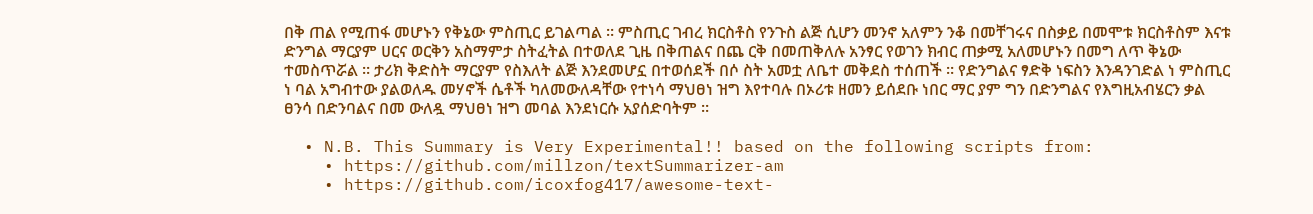በቅ ጠል የሚጠፋ መሆኑን የቅኔው ምስጢር ይገልጣል ። ምስጢር ገብረ ክርስቶስ የንጉስ ልጅ ሲሆን መንኖ አለምን ንቆ በመቸገሩና በስቃይ በመሞቱ ክርስቶስም እናቱ ድንግል ማርያም ሀርና ወርቅን አስማምታ ስትፈትል በተወለደ ጊዜ በቅጠልና በጨ ርቅ በመጠቅለሉ አንፃር የወገን ክብር ጠቃሚ አለመሆኑን በመግ ለጥ ቅኔው ተመስጥሯል ። ታሪክ ቅድስት ማርያም የስእለት ልጅ እንደመሆኗ በተወሰደች በሶ ስት አመቷ ለቤተ መቅደስ ተሰጠች ። የድንግልና ፃድቅ ነፍስን እንዳንገድል ነ ምስጢር ነ ባል አግብተው ያልወለዱ መሃኖች ሴቶች ካለመውለዳቸው የተነሳ ማህፀነ ዝግ እየተባሉ በኦሪቱ ዘመን ይሰደቡ ነበር ማር ያም ግን በድንግልና የእግዚአብሄርን ቃል ፀንሳ በድንባልና በመ ውለዷ ማህፀነ ዝግ መባል እንደነርሱ አያሰድባትም ።

  • N.B. This Summary is Very Experimental!! based on the following scripts from:
    • https://github.com/millzon/textSummarizer-am
    • https://github.com/icoxfog417/awesome-text-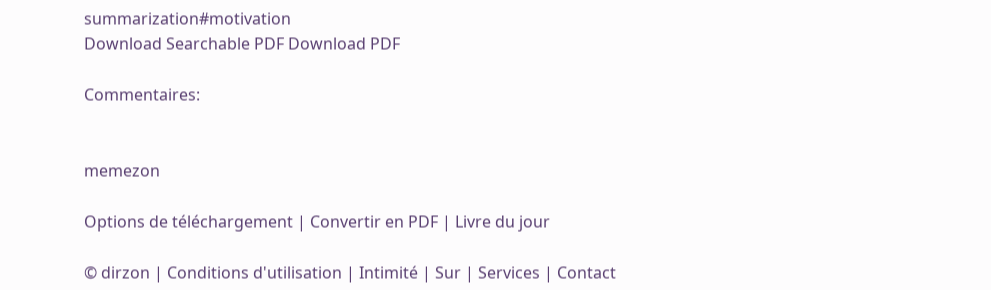summarization#motivation
Download Searchable PDF Download PDF

Commentaires:


memezon

Options de téléchargement | Convertir en PDF | Livre du jour

© dirzon | Conditions d'utilisation | Intimité | Sur | Services | Contact